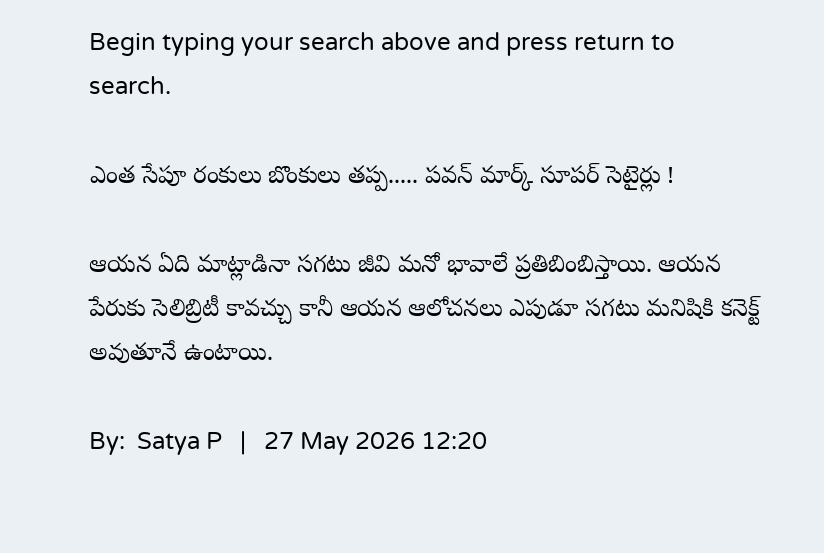Begin typing your search above and press return to search.

ఎంత సేపూ రంకులు బొంకులు తప్ప..... పవన్ మార్క్ సూపర్ సెటైర్లు !

ఆయన ఏది మాట్లాడినా సగటు జీవి మనో భావాలే ప్రతిబింబిస్తాయి. ఆయన పేరుకు సెలిబ్రిటీ కావచ్చు కానీ ఆయన ఆలోచనలు ఎపుడూ సగటు మనిషికి కనెక్ట్ అవుతూనే ఉంటాయి.

By:  Satya P   |   27 May 2026 12:20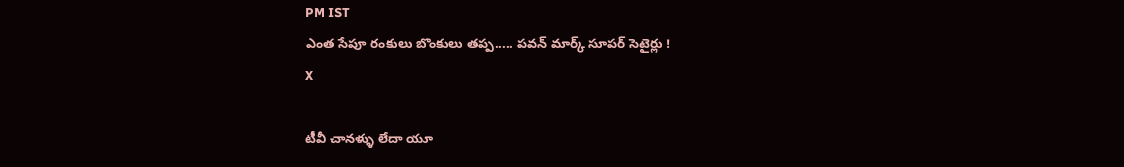PM IST
ఎంత సేపూ రంకులు బొంకులు తప్ప..... పవన్ మార్క్ సూపర్ సెటైర్లు !
X

టీవీ చానళ్ళు లేదా యూ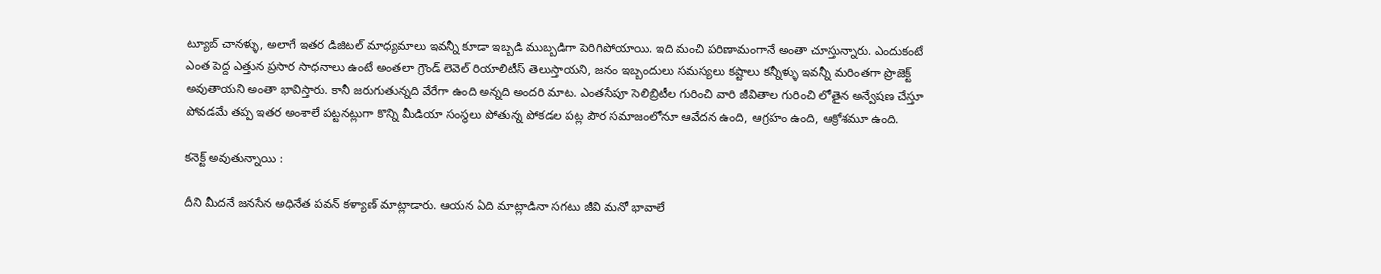ట్యూబ్ చానళ్ళు, అలాగే ఇతర డిజిటల్ మాధ్యమాలు ఇవన్నీ కూడా ఇబ్బడి ముబ్బడిగా పెరిగిపోయాయి. ఇది మంచి పరిణామంగానే అంతా చూస్తున్నారు. ఎందుకంటే ఎంత పెద్ద ఎత్తున ప్రసార సాధనాలు ఉంటే అంతలా గ్రౌండ్ లెవెల్ రియాలిటీస్ తెలుస్తాయని, జనం ఇబ్బందులు సమస్యలు కష్టాలు కన్నీళ్ళు ఇవన్నీ మరింతగా ప్రొజెక్ట్ అవుతాయని అంతా భావిస్తారు. కానీ జరుగుతున్నది వేరేగా ఉంది అన్నది అందరి మాట. ఎంతసేపూ సెలిబ్రిటీల గురించి వారి జీవితాల గురించి లోతైన అన్వేషణ చేస్తూ పోవడమే తప్ప ఇతర అంశాలే పట్టనట్లుగా కొన్ని మీడియా సంస్థలు పోతున్న పోకడల పట్ల పౌర సమాజంలోనూ ఆవేదన ఉంది, ఆగ్రహం ఉంది, ఆక్రోశమూ ఉంది.

కనెక్ట్ అవుతున్నాయి :

దీని మీదనే జనసేన అధినేత పవన్ కళ్యాణ్ మాట్లాడారు. ఆయన ఏది మాట్లాడినా సగటు జీవి మనో భావాలే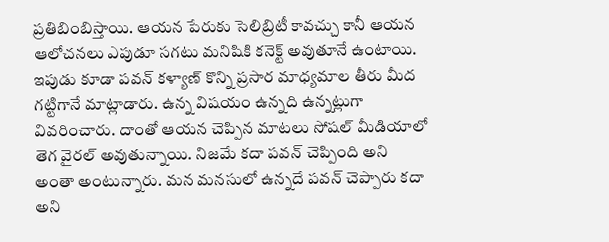ప్రతిబింబిస్తాయి. ఆయన పేరుకు సెలిబ్రిటీ కావచ్చు కానీ ఆయన ఆలోచనలు ఎపుడూ సగటు మనిషికి కనెక్ట్ అవుతూనే ఉంటాయి. ఇపుడు కూడా పవన్ కళ్యాణ్ కొన్ని ప్రసార మాధ్యమాల తీరు మీద గట్టిగానే మాట్లాడారు. ఉన్న విషయం ఉన్నది ఉన్నట్లుగా వివరించారు. దాంతో ఆయన చెప్పిన మాటలు సోషల్ మీడియాలో తెగ వైరల్ అవుతున్నాయి. నిజమే కదా పవన్ చెప్పింది అని అంతా అంటున్నారు. మన మనసులో ఉన్నదే పవన్ చెప్పారు కదా అని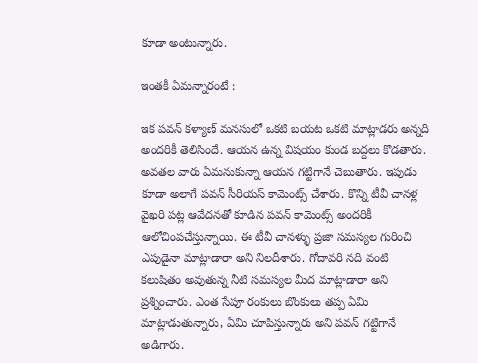కూడా అంటున్నారు.

ఇంతకీ ఏమన్నారంటే :

ఇక పవన్ కళ్యాణ్ మనసులో ఒకటి బయట ఒకటి మాట్లాడరు అన్నది అందరికీ తెలిసిందే. ఆయన ఉన్న విషయం కుండ బద్దలు కొడతారు. అవతల వారు ఏమనుకున్నా ఆయన గట్టిగానే చెబుతారు. ఇపుడు కూడా అలాగే పవన్ సీరియస్ కామెంట్స్ చేశారు. కొన్ని టీవీ చానళ్ల వైఖరి పట్ల ఆవేదనతో కూడిన పవన్ కామెంట్స్ అందరికీ ఆలోచింపచేస్తున్నాయి. ఈ టీవీ చానళ్ళు ప్రజా సమస్యల గురించి ఎపుడైనా మాట్లాడారా అని నిలదీశారు. గోదావరి నది వంటి కలుషితం అవుతున్న నీటి సమస్యల మీద మాట్లాడారా అని ప్రశ్నించారు. ఎంత సేపూ రంకులు బొంకులు తప్ప ఏమి మాట్లాడుతున్నారు, ఏమి చూపిస్తున్నారు అని పవన్ గట్టిగానే అడిగారు.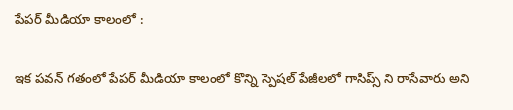పేపర్ మీడియా కాలంలో :

ఇక పవన్ గతంలో పేపర్ మీడియా కాలంలో కొన్ని స్పెషల్ పేజీలలో గాసిప్స్ ని రాసేవారు అని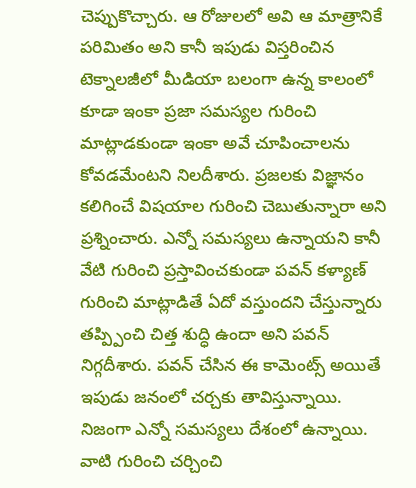చెప్పుకొచ్చారు. ఆ రోజులలో అవి ఆ మాత్రానికే పరిమితం అని కానీ ఇపుడు విస్తరించిన టెక్నాలజీలో మీడియా బలంగా ఉన్న కాలంలో కూడా ఇంకా ప్రజా సమస్యల గురించి మాట్లాడకుండా ఇంకా అవే చూపించాలను కోవడమేంటని నిలదీశారు. ప్రజలకు విజ్ఞానం కలిగించే విషయాల గురించి చెబుతున్నారా అని ప్రశ్నించారు. ఎన్నో సమస్యలు ఉన్నాయని కానీ వేటి గురించి ప్రస్తావించకుండా పవన్ కళ్యాణ్ గురించి మాట్లాడితే ఏదో వస్తుందని చేస్తున్నారు తప్ప్పించి చిత్త శుద్ధి ఉందా అని పవన్ నిగ్గదీశారు. పవన్ చేసిన ఈ కామెంట్స్ అయితే ఇపుడు జనంలో చర్చకు తావిస్తున్నాయి. నిజంగా ఎన్నో సమస్యలు దేశంలో ఉన్నాయి. వాటి గురించి చర్చించి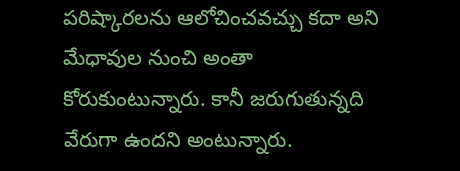పరిష్కారలను ఆలోచించవచ్చు కదా అని మేధావుల నుంచి అంతా కోరుకుంటున్నారు. కానీ జరుగుతున్నది వేరుగా ఉందని అంటున్నారు.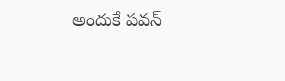అందుకే పవన్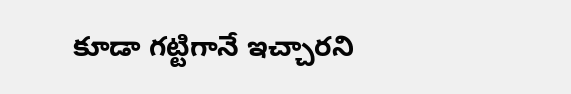కూడా గట్టిగానే ఇచ్చారని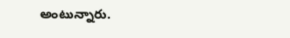అంటున్నారు.